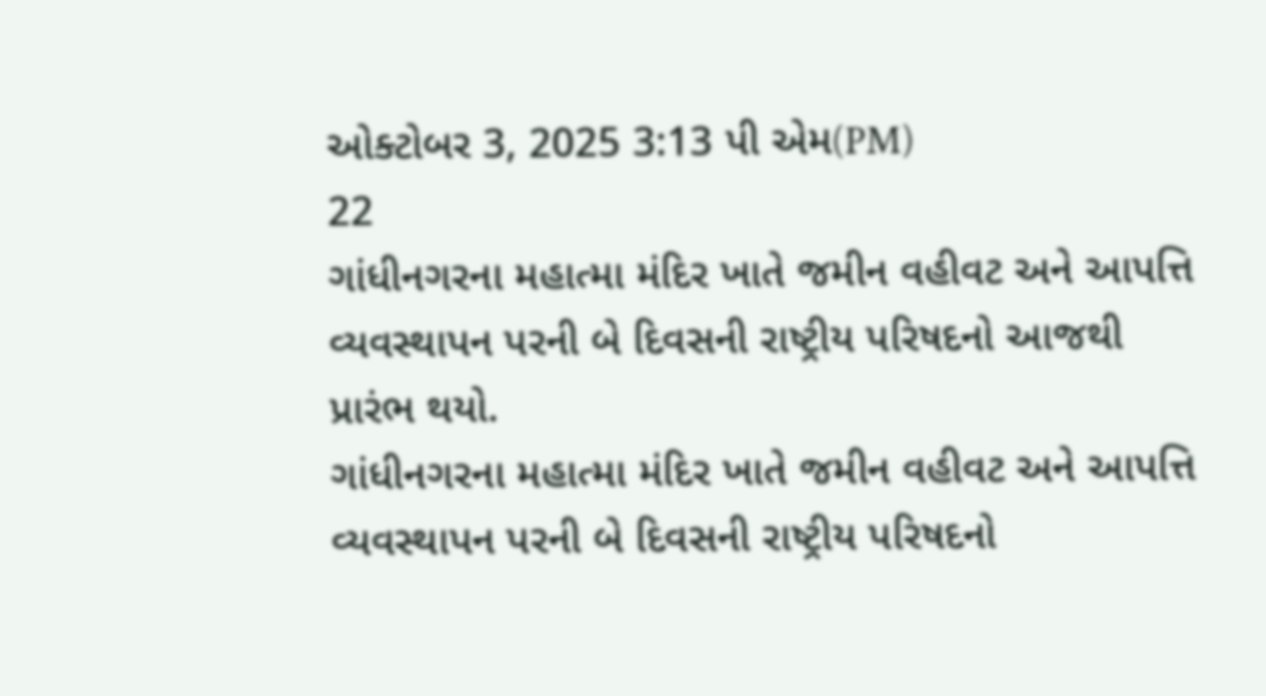ઓક્ટોબર 3, 2025 3:13 પી એમ(PM)
22
ગાંધીનગરના મહાત્મા મંદિર ખાતે જમીન વહીવટ અને આપત્તિ વ્યવસ્થાપન પરની બે દિવસની રાષ્ટ્રીય પરિષદનો આજથી પ્રારંભ થયો.
ગાંધીનગરના મહાત્મા મંદિર ખાતે જમીન વહીવટ અને આપત્તિ વ્યવસ્થાપન પરની બે દિવસની રાષ્ટ્રીય પરિષદનો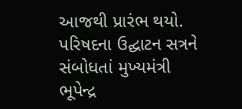આજથી પ્રારંભ થયો. પરિષદના ઉદ્ઘાટન સત્રને સંબોધતાં મુખ્યમંત્રી ભૂપેન્દ્ર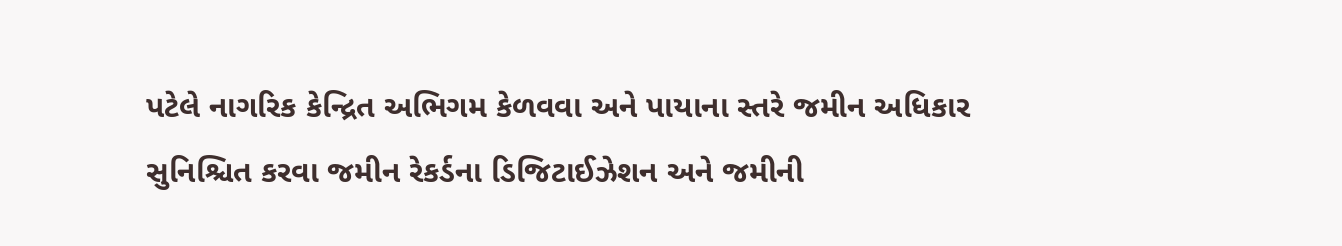પટેલે નાગરિક કેન્દ્રિત અભિગમ કેળવવા અને પાયાના સ્તરે જમીન અધિકાર સુનિશ્ચિત કરવા જમીન રેકર્ડના ડિજિટાઈઝેશન અને જમીની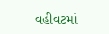વહીવટમાં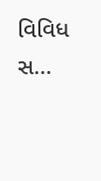વિવિધ સ...